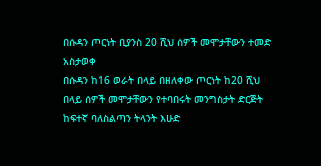በሱዳን ጦርነት ቢያንስ 20 ሺህ ሰዎች መሞታቸውን ተመድ አስታወቀ
በሱዳን ከ16 ወራት በላይ በዘለቀው ጦርነት ከ20 ሺህ በላይ ሰዎች መሞታቸውን የተባበሩት መንግስታት ድርጅት ከፍተኛ ባለስልጣን ትላንት እሁድ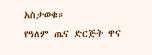አስታወቁ።
የዓለም ጤና ድርጅት ዋና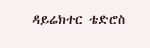ዳይሬክተር ቴድሮስ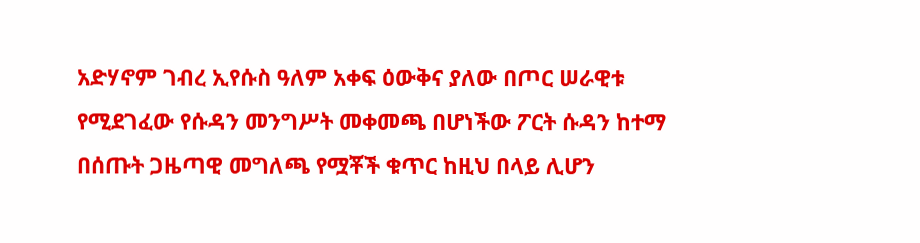አድሃኖም ገብረ ኢየሱስ ዓለም አቀፍ ዕውቅና ያለው በጦር ሠራዊቱ የሚደገፈው የሱዳን መንግሥት መቀመጫ በሆነችው ፖርት ሱዳን ከተማ በሰጡት ጋዜጣዊ መግለጫ የሟቾች ቁጥር ከዚህ በላይ ሊሆን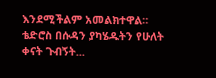እንደሚችልም አመልክተዋል።
ቴድሮስ በሱዳን ያካሄዱትን የሁለት ቀናት ጉብኝት...